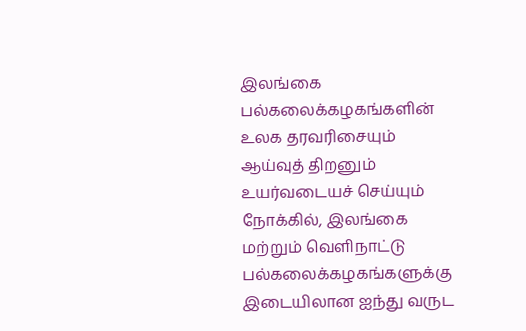இலங்கை பல்கலைக்கழகங்களின் உலக தரவரிசையும் ஆய்வுத் திறனும் உயர்வடையச் செய்யும் நோக்கில், இலங்கை மற்றும் வெளிநாட்டு பல்கலைக்கழகங்களுக்கு இடையிலான ஐந்து வருட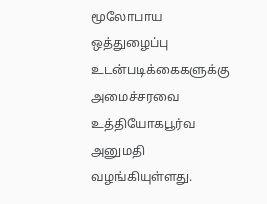மூலோபாய ஒத்துழைப்பு உடன்படிக்கைகளுக்கு அமைச்சரவை உத்தியோகபூர்வ அனுமதி வழங்கியுள்ளது.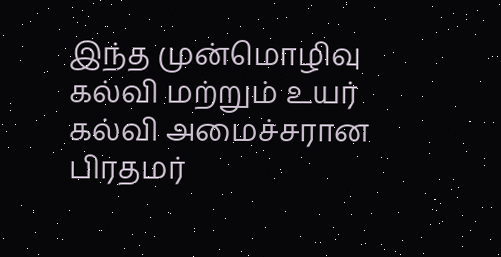இந்த முன்மொழிவு கல்வி மற்றும் உயர் கல்வி அமைச்சரான பிரதமர்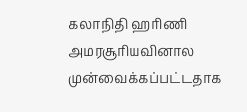கலாநிதி ஹரிணி அமரசூரியவினால முன்வைக்கப்பட்டதாக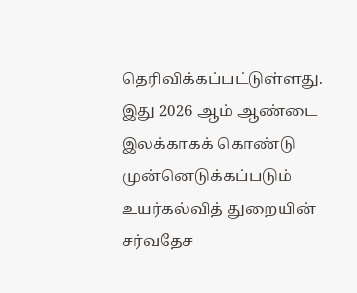தெரிவிக்கப்பட்டுள்ளது.
இது 2026 ஆம் ஆண்டை இலக்காகக் கொண்டு முன்னெடுக்கப்படும் உயர்கல்வித் துறையின் சர்வதேச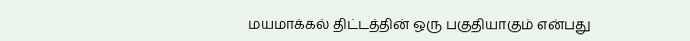மயமாக்கல் திட்டத்தின் ஒரு பகுதியாகும் என்பது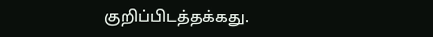குறிப்பிடத்தக்கது.